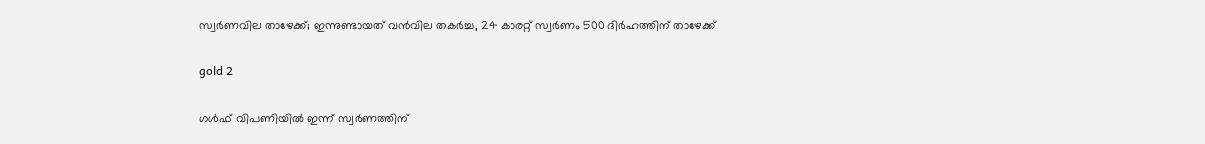സ്വര്‍ണവില താഴേക്ക്; ഇന്നുണ്ടായത് വന്‍വില തകര്‍ച്ച, 24 കാരറ്റ് സ്വര്‍ണം 500 ദിര്‍ഹത്തിന് താഴേക്ക്

gold 2

ഗള്‍ഫ് വിപണിയില്‍ ഇന്ന് സ്വര്‍ണത്തിന്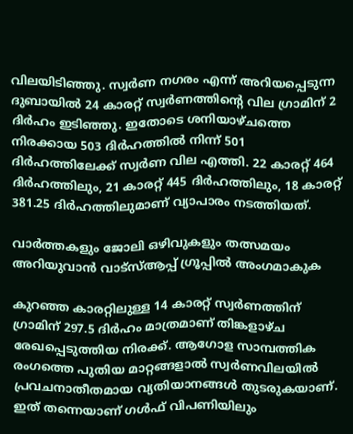വിലയിടിഞ്ഞു. സ്വര്‍ണ നഗരം എന്ന് അറിയപ്പെടുന്ന ദുബായില്‍ 24 കാരറ്റ് സ്വര്‍ണത്തിന്റെ വില ഗ്രാമിന് 2 ദിര്‍ഹം ഇടിഞ്ഞു. ഇതോടെ ശനിയാഴ്ചത്തെ നിരക്കായ 503 ദിര്‍ഹത്തില്‍ നിന്ന് 501 ദിര്‍ഹത്തിലേക്ക് സ്വര്‍ണ വില എത്തി. 22 കാരറ്റ് 464 ദിര്‍ഹത്തിലും, 21 കാരറ്റ് 445 ദിര്‍ഹത്തിലും, 18 കാരറ്റ് 381.25 ദിര്‍ഹത്തിലുമാണ് വ്യാപാരം നടത്തിയത്.

വാർത്തകളും ജോലി ഒഴിവുകളും തത്സമയം അറിയുവാൻ വാട്സ്ആപ്പ് ഗ്രൂപ്പിൽ അംഗമാകുക

കുറഞ്ഞ കാരറ്റിലുള്ള 14 കാരറ്റ് സ്വര്‍ണത്തിന് ഗ്രാമിന് 297.5 ദിര്‍ഹം മാത്രമാണ് തിങ്കളാഴ്ച രേഖപ്പെടുത്തിയ നിരക്ക്. ആഗോള സാമ്പത്തിക രംഗത്തെ പുതിയ മാറ്റങ്ങളാല്‍ സ്വര്‍ണവിലയില്‍ പ്രവചനാതീതമായ വ്യതിയാനങ്ങള്‍ തുടരുകയാണ്. ഇത് തന്നെയാണ് ഗള്‍ഫ് വിപണിയിലും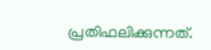പ്രതിഫലിക്കുന്നത്.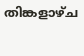തിങ്കളാഴ്ച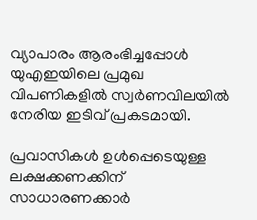വ്യാപാരം ആരംഭിച്ചപ്പോള്‍ യുഎഇയിലെ പ്രമുഖ വിപണികളില്‍ സ്വര്‍ണവിലയില്‍ നേരിയ ഇടിവ് പ്രകടമായി.

പ്രവാസികള്‍ ഉള്‍പ്പെടെയുള്ള ലക്ഷക്കണക്കിന് സാധാരണക്കാര്‍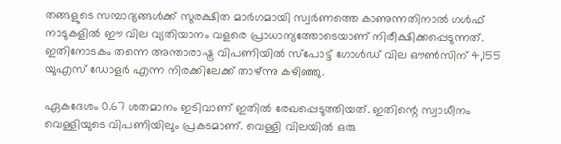തങ്ങളുടെ സമ്പാദ്യങ്ങള്‍ക്ക് സുരക്ഷിത മാര്‍ഗമായി സ്വര്‍ണത്തെ കാണുന്നതിനാല്‍ ഗള്‍ഫ് നാടുകളില്‍ ഈ വില വ്യതിയാനം വളരെ പ്രാധാന്യത്തോടെയാണ് നിരീക്ഷിക്കപ്പെടുന്നത്. ഇതിനോടകം തന്നെ അന്താരാഷ്ട്ര വിപണിയില്‍ സ്‌പോട്ട് ഗോള്‍ഡ് വില ഔണ്‍സിന് 4,155 യുഎസ് ഡോളര്‍ എന്ന നിരക്കിലേക്ക് താഴ്ന്നു കഴിഞ്ഞു.

ഏകദേശം 0.67 ശതമാനം ഇടിവാണ് ഇതില്‍ രേഖപ്പെടുത്തിയത്. ഇതിന്റെ സ്വാധീനം വെള്ളിയുടെ വിപണിയിലും പ്രകടമാണ്. വെള്ളി വിലയില്‍ ഒരു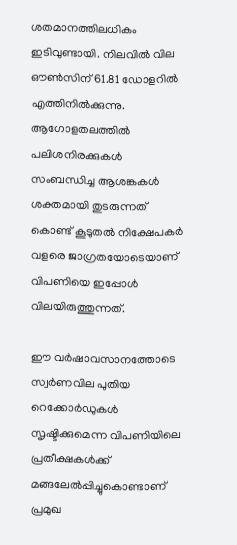ശതമാനത്തിലധികം ഇടിവുണ്ടായി. നിലവില്‍ വില ഔണ്‍സിന് 61.81 ഡോളറില്‍ എത്തിനില്‍ക്കുന്നു. ആഗോളതലത്തില്‍ പലിശനിരക്കുകള്‍ സംബന്ധിച്ച ആശങ്കകള്‍ ശക്തമായി തുടരുന്നത് കൊണ്ട് കൂടുതല്‍ നിക്ഷേപകര്‍ വളരെ ജാഗ്രതയോടെയാണ് വിപണിയെ ഇപ്പോള്‍ വിലയിരുത്തുന്നത്.

ഈ വര്‍ഷാവസാനത്തോടെ സ്വര്‍ണവില പുതിയ റെക്കോര്‍ഡുകള്‍ സൃഷ്ടിക്കുമെന്ന വിപണിയിലെ പ്രതീക്ഷകള്‍ക്ക് മങ്ങലേല്‍പ്പിച്ചുകൊണ്ടാണ് പ്രമുഖ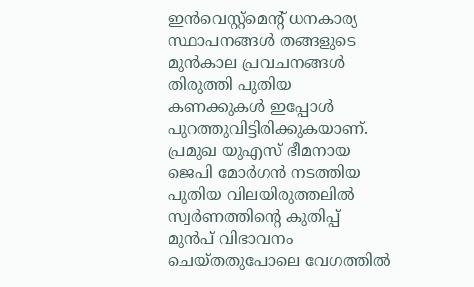ഇന്‍വെസ്റ്റ്മെന്റ് ധനകാര്യ സ്ഥാപനങ്ങള്‍ തങ്ങളുടെ മുന്‍കാല പ്രവചനങ്ങള്‍ തിരുത്തി പുതിയ കണക്കുകള്‍ ഇപ്പോള്‍ പുറത്തുവിട്ടിരിക്കുകയാണ്. പ്രമുഖ യുഎസ് ഭീമനായ ജെപി മോര്‍ഗന്‍ നടത്തിയ പുതിയ വിലയിരുത്തലില്‍ സ്വര്‍ണത്തിന്റെ കുതിപ്പ് മുന്‍പ് വിഭാവനം ചെയ്തതുപോലെ വേഗത്തില്‍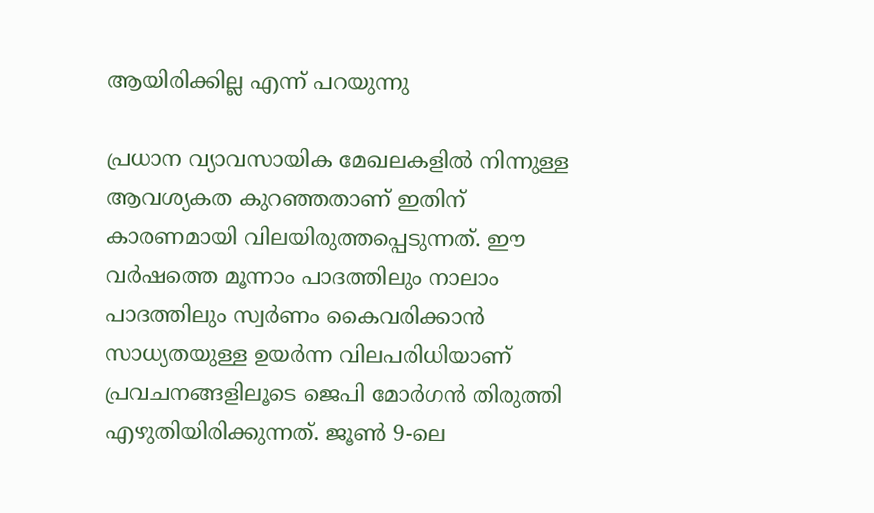ആയിരിക്കില്ല എന്ന് പറയുന്നു

പ്രധാന വ്യാവസായിക മേഖലകളില്‍ നിന്നുള്ള ആവശ്യകത കുറഞ്ഞതാണ് ഇതിന് കാരണമായി വിലയിരുത്തപ്പെടുന്നത്. ഈ വര്‍ഷത്തെ മൂന്നാം പാദത്തിലും നാലാം പാദത്തിലും സ്വര്‍ണം കൈവരിക്കാന്‍ സാധ്യതയുള്ള ഉയര്‍ന്ന വിലപരിധിയാണ് പ്രവചനങ്ങളിലൂടെ ജെപി മോര്‍ഗന്‍ തിരുത്തി എഴുതിയിരിക്കുന്നത്. ജൂണ്‍ 9-ലെ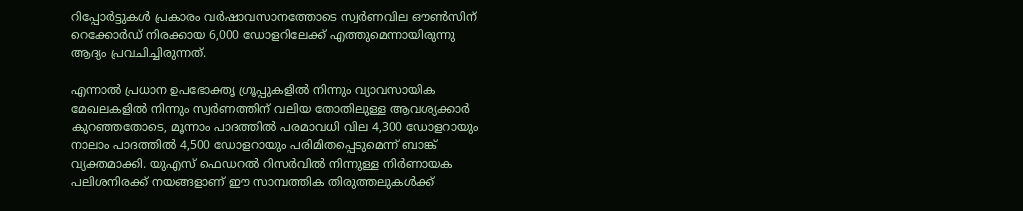റിപ്പോര്‍ട്ടുകള്‍ പ്രകാരം വര്‍ഷാവസാനത്തോടെ സ്വര്‍ണവില ഔണ്‍സിന് റെക്കോര്‍ഡ് നിരക്കായ 6,000 ഡോളറിലേക്ക് എത്തുമെന്നായിരുന്നു ആദ്യം പ്രവചിച്ചിരുന്നത്.

എന്നാല്‍ പ്രധാന ഉപഭോക്തൃ ഗ്രൂപ്പുകളില്‍ നിന്നും വ്യാവസായിക മേഖലകളില്‍ നിന്നും സ്വര്‍ണത്തിന് വലിയ തോതിലുള്ള ആവശ്യക്കാര്‍ കുറഞ്ഞതോടെ, മൂന്നാം പാദത്തില്‍ പരമാവധി വില 4,300 ഡോളറായും നാലാം പാദത്തില്‍ 4,500 ഡോളറായും പരിമിതപ്പെടുമെന്ന് ബാങ്ക് വ്യക്തമാക്കി. യുഎസ് ഫെഡറല്‍ റിസര്‍വില്‍ നിന്നുള്ള നിര്‍ണായക പലിശനിരക്ക് നയങ്ങളാണ് ഈ സാമ്പത്തിക തിരുത്തലുകള്‍ക്ക്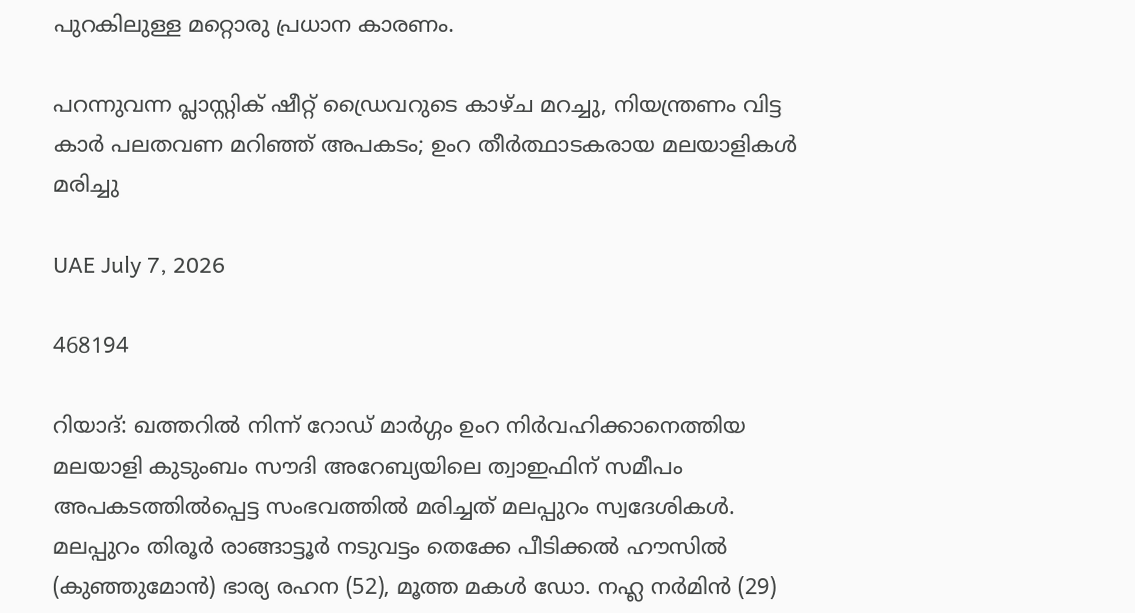പുറകിലുള്ള മറ്റൊരു പ്രധാന കാരണം.

പറന്നുവന്ന പ്ലാസ്റ്റിക് ഷീറ്റ് ഡ്രൈവറുടെ കാഴ്ച മറച്ചു, നിയന്ത്രണം വിട്ട കാർ പലതവണ മറിഞ്ഞ് അപകടം; ഉംറ തീർത്ഥാടകരായ മലയാളികൾ മരിച്ചു

UAE July 7, 2026

468194

റിയാദ്: ഖത്തറിൽ നിന്ന് റോഡ് മാർഗ്ഗം ഉംറ നിർവഹിക്കാനെത്തിയ മലയാളി കുടുംബം സൗദി അറേബ്യയിലെ ത്വാഇഫിന് സമീപം അപകടത്തിൽപ്പെട്ട സംഭവത്തിൽ മരിച്ചത് മലപ്പുറം സ്വദേശികൾ. മലപ്പുറം തിരൂർ രാങ്ങാട്ടൂർ നടുവട്ടം തെക്കേ പീടിക്കൽ ഹൗസിൽ (കുഞ്ഞുമോൻ) ഭാര്യ രഹന (52), മൂത്ത മകൾ ഡോ. നഹ്ല നർമിൻ (29)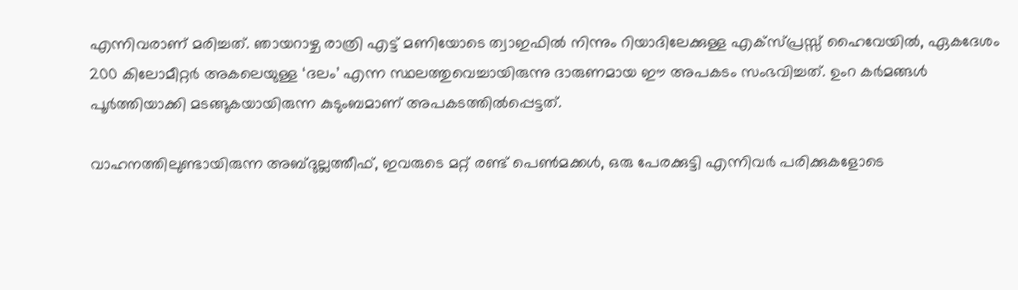എന്നിവരാണ് മരിച്ചത്. ഞായറാഴ്ച രാത്രി എട്ട് മണിയോടെ ത്വാഇഫിൽ നിന്നും റിയാദിലേക്കുള്ള എക്സ്പ്രസ്സ് ഹൈവേയിൽ, ഏകദേശം 200 കിലോമീറ്റർ അകലെയുള്ള ‘ദലം’ എന്ന സ്ഥലത്തുവെച്ചായിരുന്നു ദാരുണമായ ഈ അപകടം സംഭവിച്ചത്. ഉംറ കർമങ്ങൾ പൂർത്തിയാക്കി മടങ്ങുകയായിരുന്ന കുടുംബമാണ് അപകടത്തിൽപ്പെട്ടത്.

വാഹനത്തിലുണ്ടായിരുന്ന അബ്ദുല്ലത്തീഫ്, ഇവരുടെ മറ്റ് രണ്ട് പെൺമക്കൾ, ഒരു പേരക്കുട്ടി എന്നിവർ പരിക്കുകളോടെ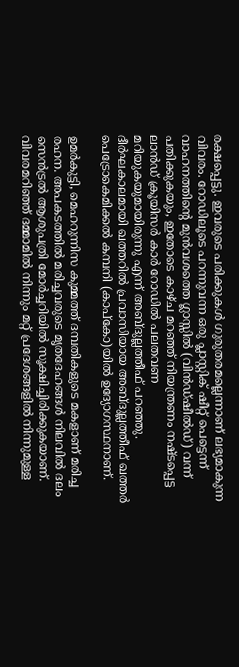രക്ഷപ്പെട്ടു. ഇവരുടെ പരിക്കുകൾ ഗുരുതരമല്ലെന്നാണ് ലഭ്യമാകുന്ന വിവരം. റോഡിലൂടെ പറന്നുവന്ന ഒരു പ്ലാസ്റ്റിക് ഷീറ്റ് പെട്ടെന്ന് വാഹനത്തിന്‍റെ മുൻവശത്തെ ഗ്ലാസ്സിൽ (വിൻഡ്ഷീൽഡ്) വന്ന് പതിക്കുകയും, ഇതോടെ കാഴ്ച മറഞ്ഞ് നിയന്ത്രണം നഷ്ടപ്പെട്ട ലാൻഡ് ക്രൂയിസർ കാർ റോഡിൽ പലതവണ മറിയുകയുമായിരുന്നു എന്ന് അബ്ദുല്ലത്തീഫ് പറഞ്ഞു. ദീർഘകാലമായി ഖത്തറിൽ പ്രവാസിയായ അബ്ദുല്ലത്തീഫ് ഖത്തർ പെട്രോകെമിക്കൽ കമ്പനി (കാപ്കോ)യിൽ ഉദ്യോഗസ്ഥനാണ്.

ഉമർകുട്ടി, മെഹറുന്നിസ കുമ്മത്ത് ദമ്പതികളുടെ മകളാണ് മരിച്ച രഹന. അപകടത്തിൽ മരിച്ചവരുടെ മൃതദേഹങ്ങൾ നിലവിൽ ദലം സെൻട്രൽ ആശുപത്രി മോർച്ചറിയിൽ സൂക്ഷിച്ചിരിക്കുകയാണ്. വിവരമറിഞ്ഞ് ദമ്മാമിൽ നിന്നും മറ്റ് പ്രദേശങ്ങളിൽ നിന്നുമുള്ള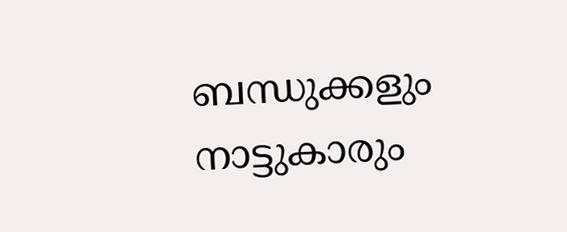ബന്ധുക്കളും നാട്ടുകാരും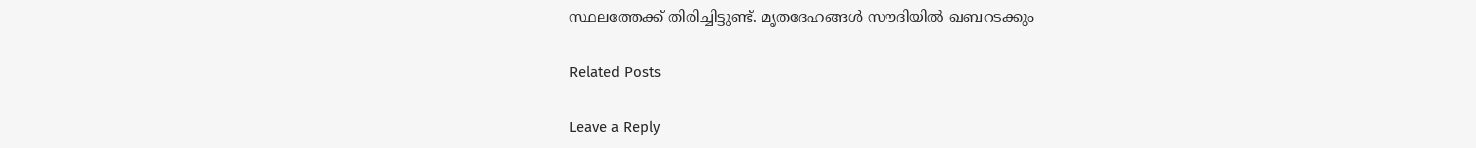സ്ഥലത്തേക്ക് തിരിച്ചിട്ടുണ്ട്. മൃതദേഹങ്ങൾ സൗദിയിൽ ഖബറടക്കും

Related Posts

Leave a Reply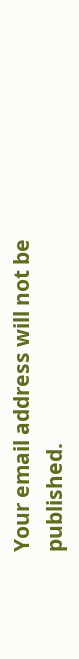Your email address will not be published.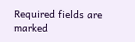Required fields are marked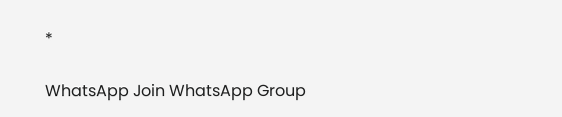*

WhatsApp Join WhatsApp Group